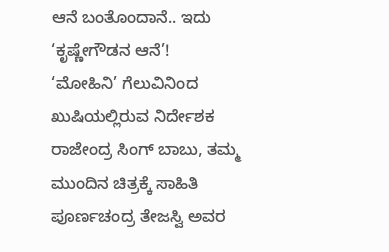ಆನೆ ಬಂತೊಂದಾನೆ.. ಇದು ‘ಕೃಷ್ಣೇಗೌಡನ ಆನೆ’!
‘ಮೋಹಿನಿ’ ಗೆಲುವಿನಿಂದ ಖುಷಿಯಲ್ಲಿರುವ ನಿರ್ದೇಶಕ ರಾಜೇಂದ್ರ ಸಿಂಗ್ ಬಾಬು, ತಮ್ಮ ಮುಂದಿನ ಚಿತ್ರಕ್ಕೆ ಸಾಹಿತಿ ಪೂರ್ಣಚಂದ್ರ ತೇಜಸ್ವಿ ಅವರ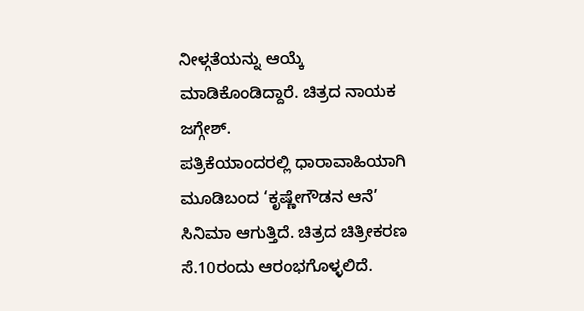ನೀಳ್ಗತೆಯನ್ನು ಆಯ್ಕೆ ಮಾಡಿಕೊಂಡಿದ್ದಾರೆ. ಚಿತ್ರದ ನಾಯಕ ಜಗ್ಗೇಶ್.
ಪತ್ರಿಕೆಯಾಂದರಲ್ಲಿ ಧಾರಾವಾಹಿಯಾಗಿ ಮೂಡಿಬಂದ ‘ಕೃಷ್ಣೇಗೌಡನ ಆನೆ’ ಸಿನಿಮಾ ಆಗುತ್ತಿದೆ. ಚಿತ್ರದ ಚಿತ್ರೀಕರಣ ಸೆ.10ರಂದು ಆರಂಭಗೊಳ್ಳಲಿದೆ.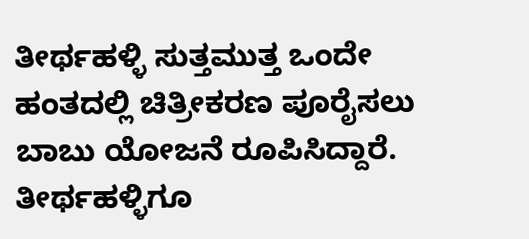ತೀರ್ಥಹಳ್ಳಿ ಸುತ್ತಮುತ್ತ ಒಂದೇ ಹಂತದಲ್ಲಿ ಚಿತ್ರೀಕರಣ ಪೂರೈಸಲು ಬಾಬು ಯೋಜನೆ ರೂಪಿಸಿದ್ದಾರೆ.
ತೀರ್ಥಹಳ್ಳಿಗೂ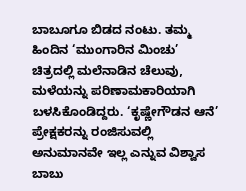ಬಾಬೂಗೂ ಬಿಡದ ನಂಟು. ತಮ್ಮ ಹಿಂದಿನ ‘ಮುಂಗಾರಿನ ಮಿಂಚು’ ಚಿತ್ರದಲ್ಲಿ ಮಲೆನಾಡಿನ ಚೆಲುವು, ಮಳೆಯನ್ನು ಪರಿಣಾಮಕಾರಿಯಾಗಿ ಬಳಸಿಕೊಂಡಿದ್ದರು. ‘ಕೃಷ್ಣೇಗೌಡನ ಆನೆ’ ಪ್ರೇಕ್ಷಕರನ್ನು ರಂಜಿಸುವಲ್ಲಿ ಅನುಮಾನವೇ ಇಲ್ಲ ಎನ್ನುವ ವಿಶ್ವಾಸ ಬಾಬು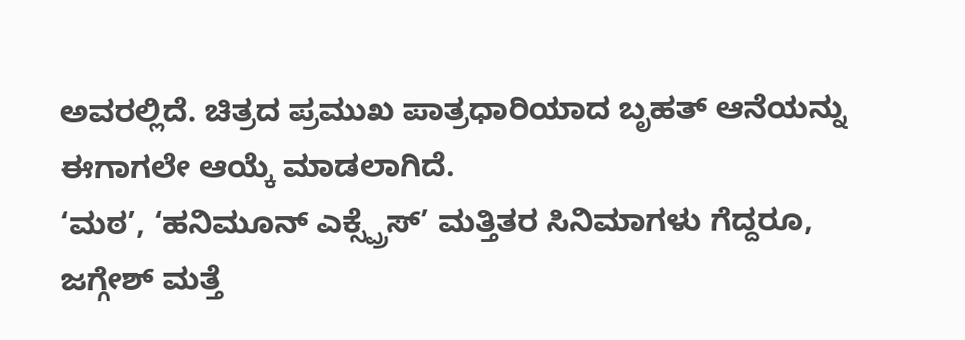ಅವರಲ್ಲಿದೆ. ಚಿತ್ರದ ಪ್ರಮುಖ ಪಾತ್ರಧಾರಿಯಾದ ಬೃಹತ್ ಆನೆಯನ್ನು ಈಗಾಗಲೇ ಆಯ್ಕೆ ಮಾಡಲಾಗಿದೆ.
‘ಮಠ’, ‘ಹನಿಮೂನ್ ಎಕ್ಸ್ಪ್ರೆಸ್’ ಮತ್ತಿತರ ಸಿನಿಮಾಗಳು ಗೆದ್ದರೂ, ಜಗ್ಗೇಶ್ ಮತ್ತೆ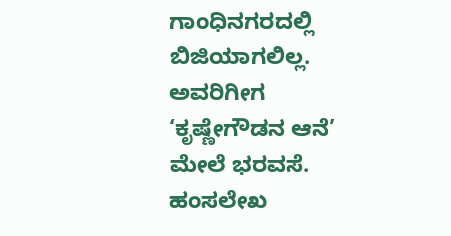ಗಾಂಧಿನಗರದಲ್ಲಿ ಬಿಜಿಯಾಗಲಿಲ್ಲ. ಅವರಿಗೀಗ ‘ಕೃಷ್ಣೇಗೌಡನ ಆನೆ’ ಮೇಲೆ ಭರವಸೆ. ಹಂಸಲೇಖ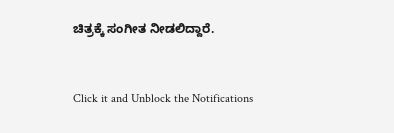ಚಿತ್ರಕ್ಕೆ ಸಂಗೀತ ನೀಡಲಿದ್ದಾರೆ.


Click it and Unblock the Notifications